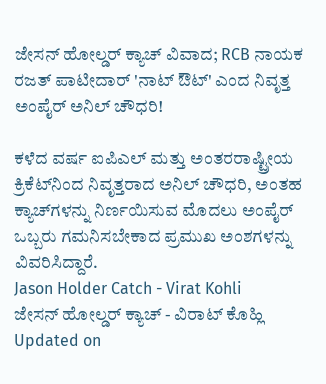ಜೇಸನ್ ಹೋಲ್ಡರ್ ಕ್ಯಾಚ್ ವಿವಾದ; RCB ನಾಯಕ ರಜತ್ ಪಾಟೀದಾರ್ 'ನಾಟ್ ಔಟ್' ಎಂದ ನಿವೃತ್ತ ಅಂಪೈರ್ ಅನಿಲ್ ಚೌಧರಿ!

ಕಳೆದ ವರ್ಷ ಐಪಿಎಲ್ ಮತ್ತು ಅಂತರರಾಷ್ಟ್ರೀಯ ಕ್ರಿಕೆಟ್‌ನಿಂದ ನಿವೃತ್ತರಾದ ಅನಿಲ್ ಚೌಧರಿ, ಅಂತಹ ಕ್ಯಾಚ್‌ಗಳನ್ನು ನಿರ್ಣಯಿಸುವ ಮೊದಲು ಅಂಪೈರ್ ಒಬ್ಬರು ಗಮನಿಸಬೇಕಾದ ಪ್ರಮುಖ ಅಂಶಗಳನ್ನು ವಿವರಿಸಿದ್ದಾರೆ.
Jason Holder Catch - Virat Kohli
ಜೇಸನ್ ಹೋಲ್ಡರ್ ಕ್ಯಾಚ್ - ವಿರಾಟ್ ಕೊಹ್ಲಿ
Updated on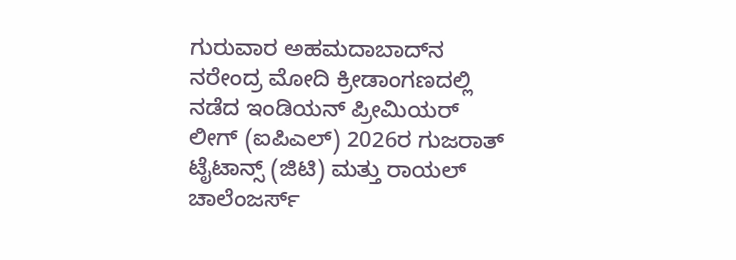ಗುರುವಾರ ಅಹಮದಾಬಾದ್‌ನ ನರೇಂದ್ರ ಮೋದಿ ಕ್ರೀಡಾಂಗಣದಲ್ಲಿ ನಡೆದ ಇಂಡಿಯನ್ ಪ್ರೀಮಿಯರ್ ಲೀಗ್ (ಐಪಿಎಲ್) 2026ರ ಗುಜರಾತ್ ಟೈಟಾನ್ಸ್ (ಜಿಟಿ) ಮತ್ತು ರಾಯಲ್ ಚಾಲೆಂಜರ್ಸ್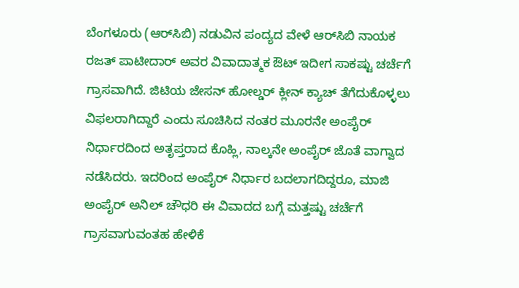ಬೆಂಗಳೂರು (ಆರ್‌ಸಿಬಿ) ನಡುವಿನ ಪಂದ್ಯದ ವೇಳೆ ಆರ್‌ಸಿಬಿ ನಾಯಕ ರಜತ್ ಪಾಟೀದಾರ್ ಅವರ ವಿವಾದಾತ್ಮಕ ಔಟ್ ಇದೀಗ ಸಾಕಷ್ಟು ಚರ್ಚೆಗೆ ಗ್ರಾಸವಾಗಿದೆ. ಜಿಟಿಯ ಜೇಸನ್ ಹೋಲ್ಡರ್ ಕ್ಲೀನ್ ಕ್ಯಾಚ್ ತೆಗೆದುಕೊಳ್ಳಲು ವಿಫಲರಾಗಿದ್ದಾರೆ ಎಂದು ಸೂಚಿಸಿದ ನಂತರ ಮೂರನೇ ಅಂಪೈರ್ ನಿರ್ಧಾರದಿಂದ ಅತೃಪ್ತರಾದ ಕೊಹ್ಲಿ, ನಾಲ್ಕನೇ ಅಂಪೈರ್ ಜೊತೆ ವಾಗ್ವಾದ ನಡೆಸಿದರು. ಇದರಿಂದ ಅಂಪೈರ್ ನಿರ್ಧಾರ ಬದಲಾಗದಿದ್ದರೂ, ಮಾಜಿ ಅಂಪೈರ್ ಅನಿಲ್ ಚೌಧರಿ ಈ ವಿವಾದದ ಬಗ್ಗೆ ಮತ್ತಷ್ಟು ಚರ್ಚೆಗೆ ಗ್ರಾಸವಾಗುವಂತಹ ಹೇಳಿಕೆ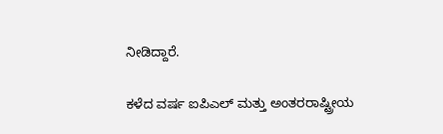ನೀಡಿದ್ದಾರೆ.

ಕಳೆದ ವರ್ಷ ಐಪಿಎಲ್ ಮತ್ತು ಅಂತರರಾಷ್ಟ್ರೀಯ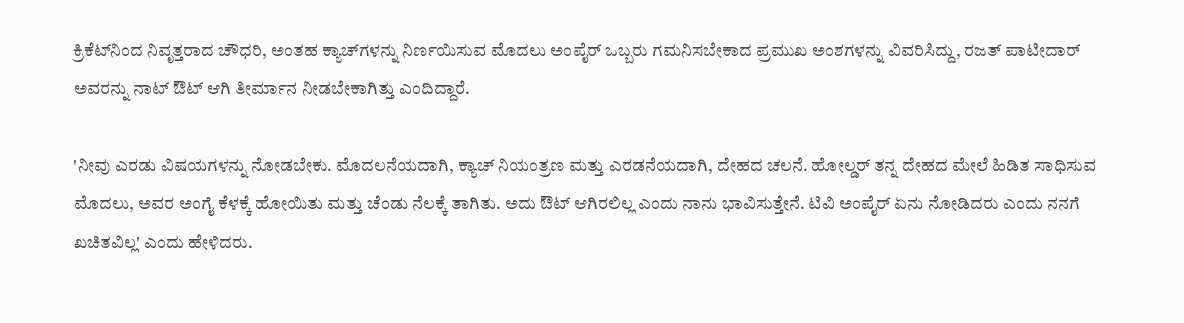ಕ್ರಿಕೆಟ್‌ನಿಂದ ನಿವೃತ್ತರಾದ ಚೌಧರಿ, ಅಂತಹ ಕ್ಯಾಚ್‌ಗಳನ್ನು ನಿರ್ಣಯಿಸುವ ಮೊದಲು ಅಂಪೈರ್ ಒಬ್ಬರು ಗಮನಿಸಬೇಕಾದ ಪ್ರಮುಖ ಅಂಶಗಳನ್ನು ವಿವರಿಸಿದ್ದು, ರಜತ್ ಪಾಟೀದಾರ್‌ ಅವರನ್ನು ನಾಟ್ ಔಟ್ ಆಗಿ ತೀರ್ಮಾನ ನೀಡಬೇಕಾಗಿತ್ತು ಎಂದಿದ್ದಾರೆ.

'ನೀವು ಎರಡು ವಿಷಯಗಳನ್ನು ನೋಡಬೇಕು. ಮೊದಲನೆಯದಾಗಿ, ಕ್ಯಾಚ್ ನಿಯಂತ್ರಣ ಮತ್ತು ಎರಡನೆಯದಾಗಿ, ದೇಹದ ಚಲನೆ. ಹೋಲ್ಡರ್ ತನ್ನ ದೇಹದ ಮೇಲೆ ಹಿಡಿತ ಸಾಧಿಸುವ ಮೊದಲು, ಅವರ ಅಂಗೈ ಕೆಳಕ್ಕೆ ಹೋಯಿತು ಮತ್ತು ಚೆಂಡು ನೆಲಕ್ಕೆ ತಾಗಿತು. ಅದು ಔಟ್ ಆಗಿರಲಿಲ್ಲ ಎಂದು ನಾನು ಭಾವಿಸುತ್ತೇನೆ. ಟಿವಿ ಅಂಪೈರ್ ಏನು ನೋಡಿದರು ಎಂದು ನನಗೆ ಖಚಿತವಿಲ್ಲ' ಎಂದು ಹೇಳಿದರು.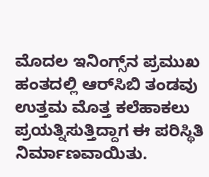ಮೊದಲ ಇನಿಂಗ್ಸ್‌ನ ಪ್ರಮುಖ ಹಂತದಲ್ಲಿ ಆರ್‌ಸಿಬಿ ತಂಡವು ಉತ್ತಮ ಮೊತ್ತ ಕಲೆಹಾಕಲು ಪ್ರಯತ್ನಿಸುತ್ತಿದ್ದಾಗ ಈ ಪರಿಸ್ಥಿತಿ ನಿರ್ಮಾಣವಾಯಿತು.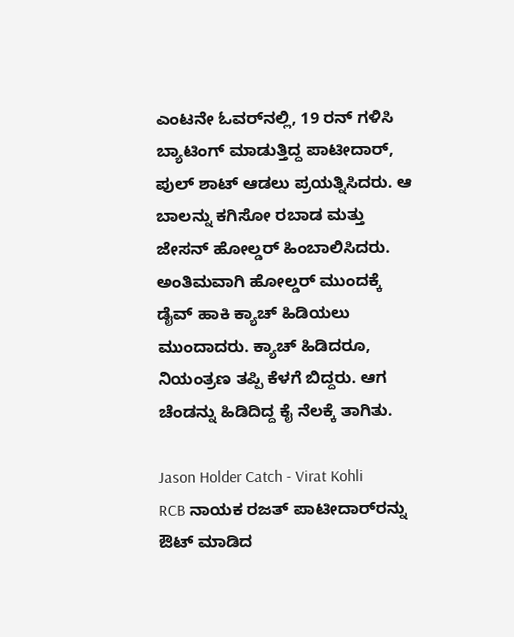ಎಂಟನೇ ಓವರ್‌ನಲ್ಲಿ, 19 ರನ್ ಗಳಿಸಿ ಬ್ಯಾಟಿಂಗ್ ಮಾಡುತ್ತಿದ್ದ ಪಾಟೀದಾರ್, ಪುಲ್ ಶಾಟ್ ಆಡಲು ಪ್ರಯತ್ನಿಸಿದರು. ಆ ಬಾಲನ್ನು ಕಗಿಸೋ ರಬಾಡ ಮತ್ತು ಜೇಸನ್ ಹೋಲ್ಡರ್ ಹಿಂಬಾಲಿಸಿದರು. ಅಂತಿಮವಾಗಿ ಹೋಲ್ಡರ್ ಮುಂದಕ್ಕೆ ಡೈವ್ ಹಾಕಿ ಕ್ಯಾಚ್ ಹಿಡಿಯಲು ಮುಂದಾದರು. ಕ್ಯಾಚ್ ಹಿಡಿದರೂ, ನಿಯಂತ್ರಣ ತಪ್ಪಿ ಕೆಳಗೆ ಬಿದ್ದರು. ಆಗ ಚೆಂಡನ್ನು ಹಿಡಿದಿದ್ದ ಕೈ ನೆಲಕ್ಕೆ ತಾಗಿತು.

Jason Holder Catch - Virat Kohli
RCB ನಾಯಕ ರಜತ್ ಪಾಟೀದಾರ್‌ರನ್ನು ಔಟ್ ಮಾಡಿದ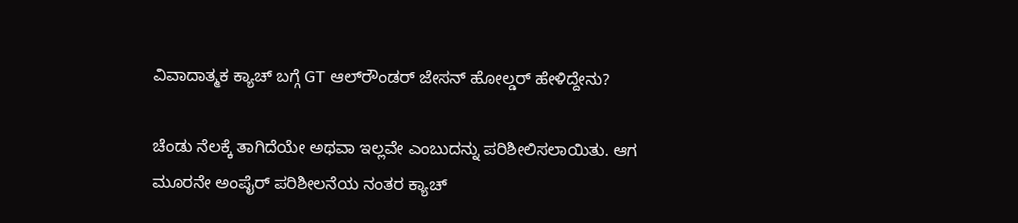ವಿವಾದಾತ್ಮಕ ಕ್ಯಾಚ್‌ ಬಗ್ಗೆ GT ಆಲ್‌ರೌಂಡರ್ ಜೇಸನ್ ಹೋಲ್ಡರ್ ಹೇಳಿದ್ದೇನು?

ಚೆಂಡು ನೆಲಕ್ಕೆ ತಾಗಿದೆಯೇ ಅಥವಾ ಇಲ್ಲವೇ ಎಂಬುದನ್ನು ಪರಿಶೀಲಿಸಲಾಯಿತು. ಆಗ ಮೂರನೇ ಅಂಪೈರ್ ಪರಿಶೀಲನೆಯ ನಂತರ ಕ್ಯಾಚ್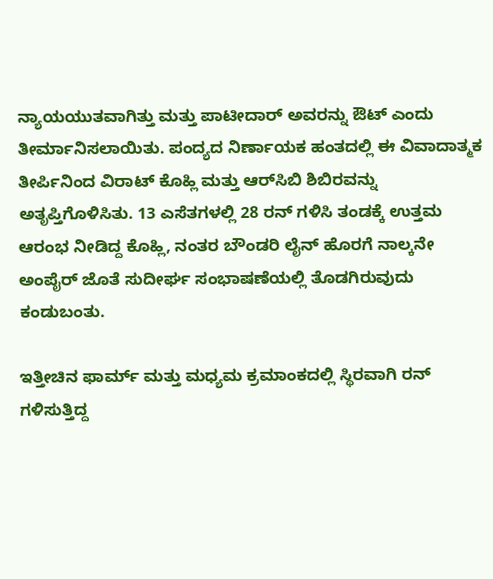ನ್ಯಾಯಯುತವಾಗಿತ್ತು ಮತ್ತು ಪಾಟೀದಾರ್ ಅವರನ್ನು ಔಟ್ ಎಂದು ತೀರ್ಮಾನಿಸಲಾಯಿತು. ಪಂದ್ಯದ ನಿರ್ಣಾಯಕ ಹಂತದಲ್ಲಿ ಈ ವಿವಾದಾತ್ಮಕ ತೀರ್ಪಿನಿಂದ ವಿರಾಟ್ ಕೊಹ್ಲಿ ಮತ್ತು ಆರ್‌ಸಿಬಿ ಶಿಬಿರವನ್ನು ಅತೃಪ್ತಿಗೊಳಿಸಿತು. 13 ಎಸೆತಗಳಲ್ಲಿ 28 ರನ್ ಗಳಿಸಿ ತಂಡಕ್ಕೆ ಉತ್ತಮ ಆರಂಭ ನೀಡಿದ್ದ ಕೊಹ್ಲಿ, ನಂತರ ಬೌಂಡರಿ ಲೈನ್ ಹೊರಗೆ ನಾಲ್ಕನೇ ಅಂಪೈರ್ ಜೊತೆ ಸುದೀರ್ಘ ಸಂಭಾಷಣೆಯಲ್ಲಿ ತೊಡಗಿರುವುದು ಕಂಡುಬಂತು.

ಇತ್ತೀಚಿನ ಫಾರ್ಮ್ ಮತ್ತು ಮಧ್ಯಮ ಕ್ರಮಾಂಕದಲ್ಲಿ ಸ್ಥಿರವಾಗಿ ರನ್ ಗಳಿಸುತ್ತಿದ್ದ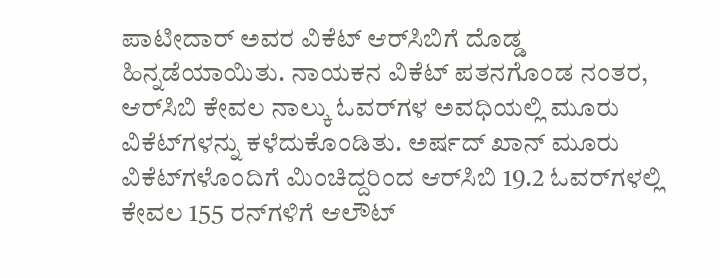ಪಾಟೀದಾರ್ ಅವರ ವಿಕೆಟ್ ಆರ್‌ಸಿಬಿಗೆ ದೊಡ್ಡ ಹಿನ್ನಡೆಯಾಯಿತು. ನಾಯಕನ ವಿಕೆಟ್ ಪತನಗೊಂಡ ನಂತರ, ಆರ್‌ಸಿಬಿ ಕೇವಲ ನಾಲ್ಕು ಓವರ್‌ಗಳ ಅವಧಿಯಲ್ಲಿ ಮೂರು ವಿಕೆಟ್‌ಗಳನ್ನು ಕಳೆದುಕೊಂಡಿತು. ಅರ್ಷದ್ ಖಾನ್ ಮೂರು ವಿಕೆಟ್‌ಗಳೊಂದಿಗೆ ಮಿಂಚಿದ್ದರಿಂದ ಆರ್‌ಸಿಬಿ 19.2 ಓವರ್‌ಗಳಲ್ಲಿ ಕೇವಲ 155 ರನ್‌ಗಳಿಗೆ ಆಲೌಟ್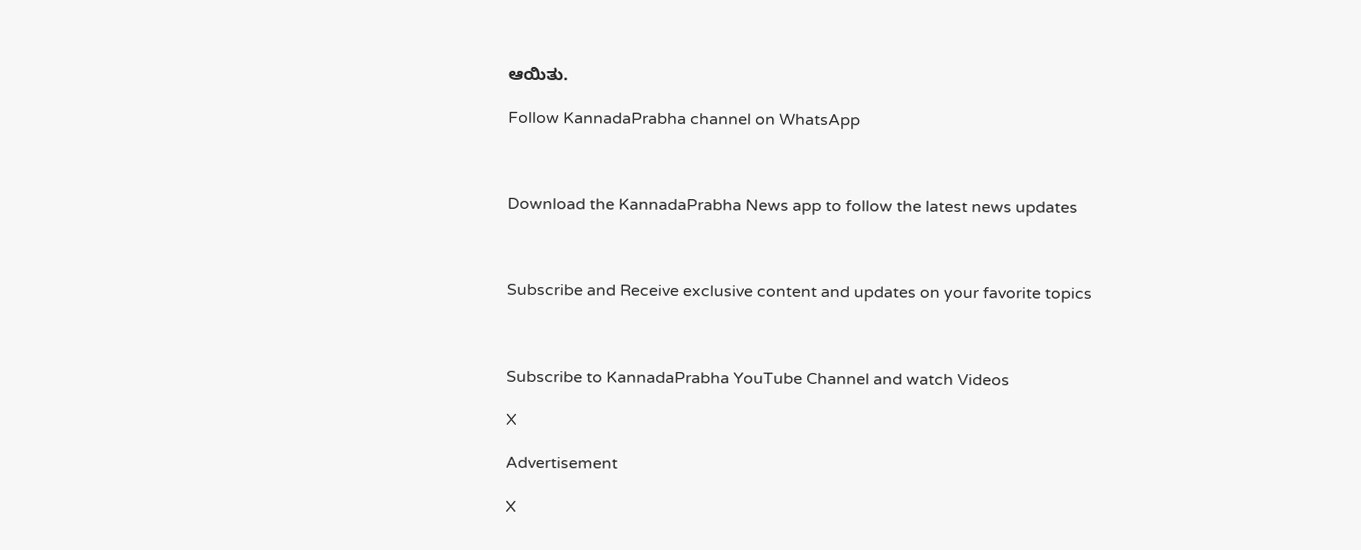ಆಯಿತು.

Follow KannadaPrabha channel on WhatsApp



Download the KannadaPrabha News app to follow the latest news updates



Subscribe and Receive exclusive content and updates on your favorite topics



Subscribe to KannadaPrabha YouTube Channel and watch Videos

X

Advertisement

X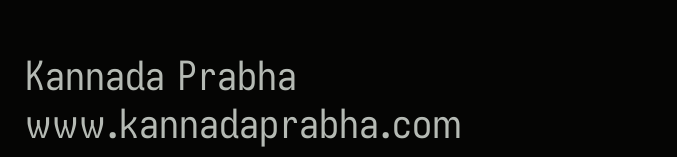Kannada Prabha
www.kannadaprabha.com